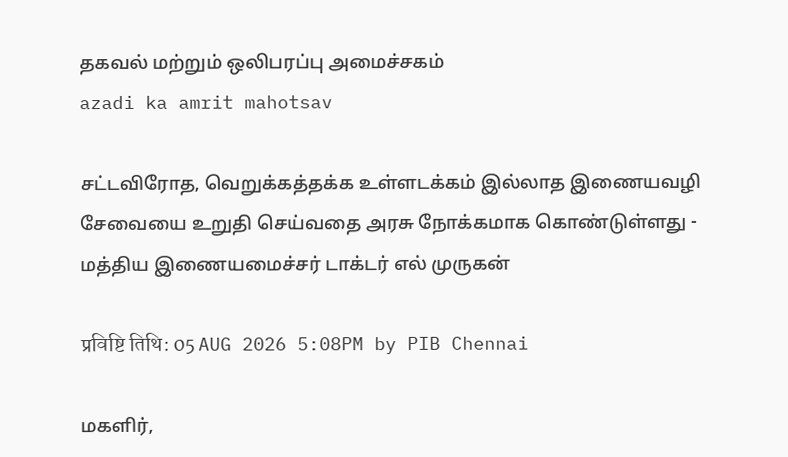தகவல் மற்றும் ஒலிபரப்பு அமைச்சகம்
azadi ka amrit mahotsav

சட்டவிரோத, வெறுக்கத்தக்க உள்ளடக்கம் இல்லாத இணையவழி சேவையை உறுதி செய்வதை அரசு நோக்கமாக கொண்டுள்ளது - மத்திய இணையமைச்சர் டாக்டர் எல் முருகன்

प्रविष्टि तिथि: 05 AUG 2026 5:08PM by PIB Chennai

மகளிர்,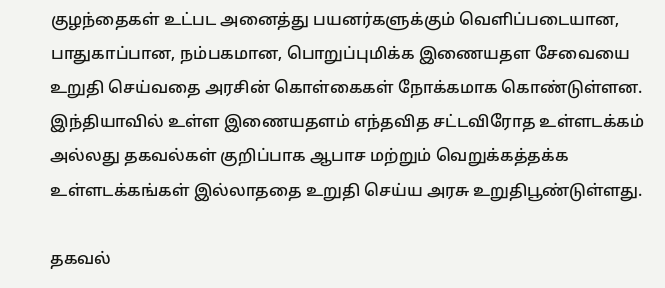குழந்தைகள் உட்பட அனைத்து பயனர்களுக்கும் வெளிப்படையான, பாதுகாப்பான, நம்பகமான, பொறுப்புமிக்க இணையதள சேவையை உறுதி செய்வதை அரசின் கொள்கைகள் நோக்கமாக கொண்டுள்ளன.  இந்தியாவில் உள்ள இணையதளம் எந்தவித சட்டவிரோத உள்ளடக்கம் அல்லது தகவல்கள் குறிப்பாக ஆபாச மற்றும் வெறுக்கத்தக்க உள்ளடக்கங்கள் இல்லாததை உறுதி செய்ய அரசு உறுதிபூண்டுள்ளது.

தகவல்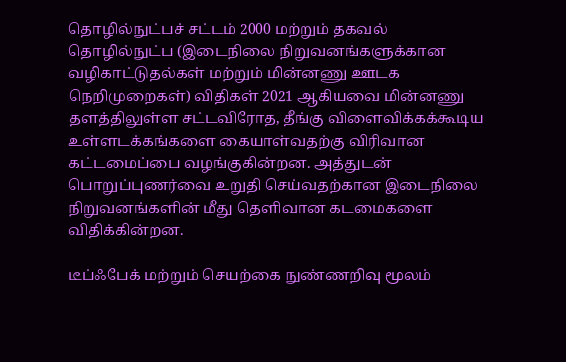தொழில்நுட்பச் சட்டம் 2000 மற்றும் தகவல் தொழில்நுட்ப (இடைநிலை நிறுவனங்களுக்கான வழிகாட்டுதல்கள் மற்றும் மின்னணு ஊடக நெறிமுறைகள்) விதிகள் 2021 ஆகியவை மின்னணு தளத்திலுள்ள சட்டவிரோத, தீங்கு விளைவிக்கக்கூடிய உள்ளடக்கங்களை கையாள்வதற்கு விரிவான கட்டமைப்பை வழங்குகின்றன. அத்துடன் பொறுப்புணர்வை உறுதி செய்வதற்கான இடைநிலை நிறுவனங்களின் மீது தெளிவான கடமைகளை விதிக்கின்றன.

டீப்ஃபேக் மற்றும் செயற்கை நுண்ணறிவு மூலம்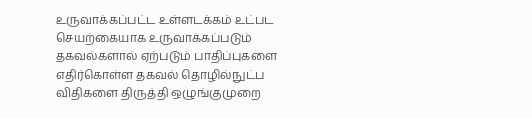உருவாக்கப்பட்ட உள்ளடக்கம் உட்பட செயற்கையாக உருவாக்கப்படும் தகவல்களால் ஏற்படும் பாதிப்புகளை எதிர்கொள்ள தகவல் தொழில்நுட்ப விதிகளை திருத்தி ஒழுங்குமுறை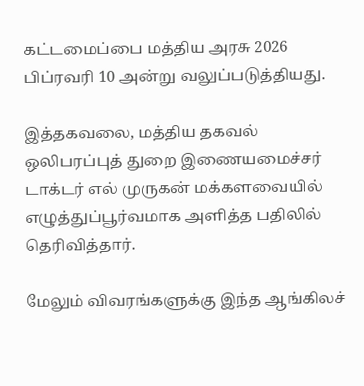கட்டமைப்பை மத்திய அரசு 2026 பிப்ரவரி 10 அன்று வலுப்படுத்தியது.

இத்தகவலை, மத்திய தகவல் ஒலிபரப்புத் துறை இணையமைச்சர் டாக்டர் எல் முருகன் மக்களவையில் எழுத்துப்பூர்வமாக அளித்த பதிலில் தெரிவித்தார்.

மேலும் விவரங்களுக்கு இந்த ஆங்கிலச்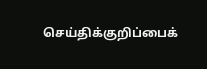செய்திக்குறிப்பைக்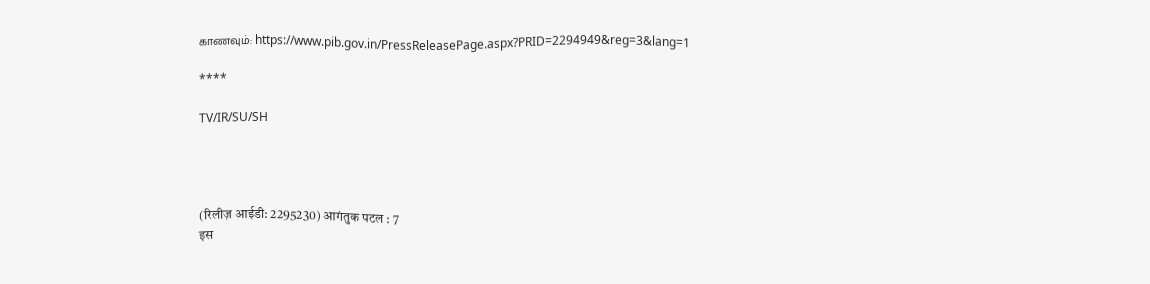காணவும்: https://www.pib.gov.in/PressReleasePage.aspx?PRID=2294949&reg=3&lang=1

****

TV/IR/SU/SH




(रिलीज़ आईडी: 2295230) आगंतुक पटल : 7
इस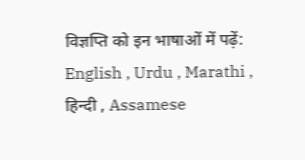विज्ञप्ति को इन भाषाओं में पढ़ें: English , Urdu , Marathi , हिन्दी , Assamese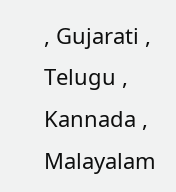, Gujarati , Telugu , Kannada , Malayalam